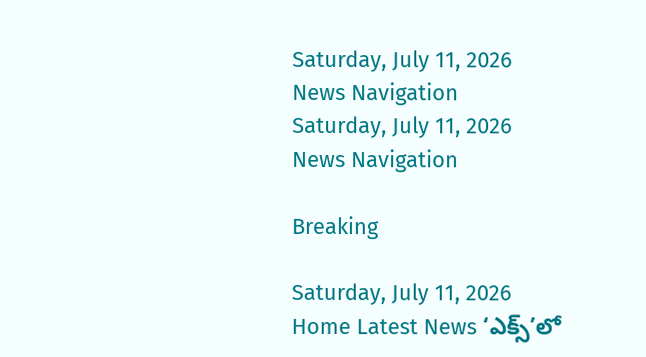Saturday, July 11, 2026
News Navigation
Saturday, July 11, 2026
News Navigation

Breaking

Saturday, July 11, 2026
Home Latest News ‘ఎక్స్‌’లో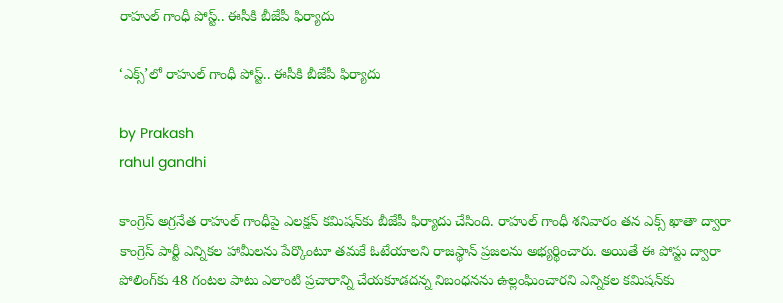రాహుల్‌ గాంధీ పోస్ట్‌.. ఈసీకి బీజేపీ ఫిర్యాదు

‘ఎక్స్‌’లో రాహుల్‌ గాంధీ పోస్ట్‌.. ఈసీకి బీజేపీ ఫిర్యాదు

by Prakash
rahul gandhi

కాంగ్రెస్‌ అగ్రనేత రాహుల్‌ గాంధీపై ఎలక్షన్‌ కమిషన్‌కు బీజేపీ ఫిర్యాదు చేసింది. రాహుల్‌ గాంధీ శనివారం తన ఎక్స్‌ ఖాతా ద్వారా కాంగ్రెస్‌ పార్టీ ఎన్నికల హామీలను పేర్కొంటూ తమకే ఓటేయాలని రాజస్థాన్‌ ప్రజలను అభ్యర్థించారు. అయితే ఈ పోస్టు ద్వారా పోలింగ్‌కు 48 గంటల పాటు ఎలాంటి ప్రచారాన్ని చేయకూడదన్న నిబంధనను ఉల్లంఘించారని ఎన్నికల కమిషన్‌కు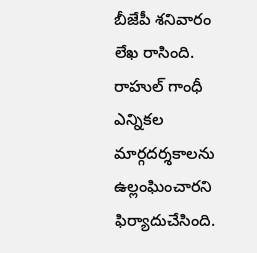బీజేపీ శనివారం లేఖ రాసింది. రాహుల్ గాంధీ ఎన్నికల మార్గదర్శకాలను ఉల్లంఘించారని ఫిర్యాదుచేసింది.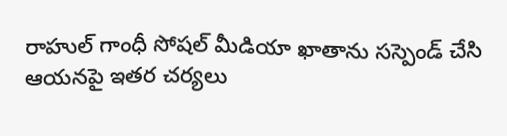రాహుల్‌ గాంధీ సోషల్ మీడియా ఖాతాను సస్పెండ్ చేసి ఆయనపై ఇతర చర్యలు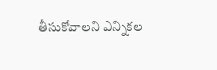తీసుకోవాలని ఎన్నికల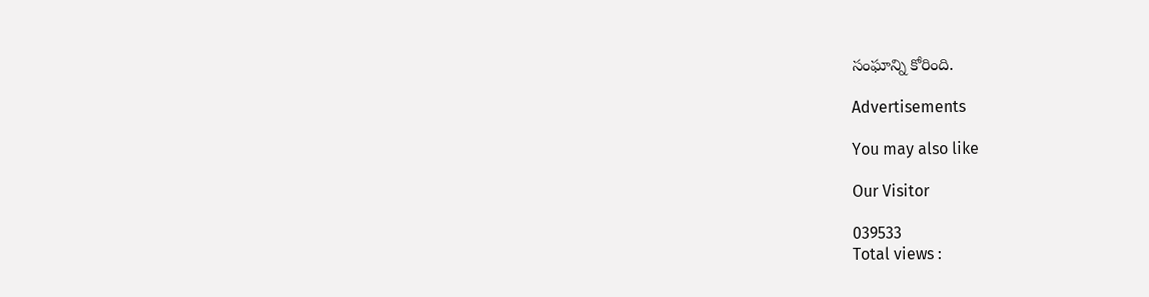సంఘాన్ని కోరింది.

Advertisements

You may also like

Our Visitor

039533
Total views :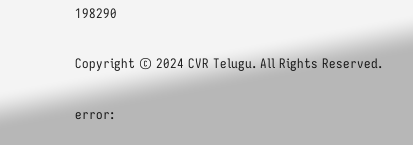198290

Copyright © 2024 CVR Telugu. All Rights Reserved.

error: